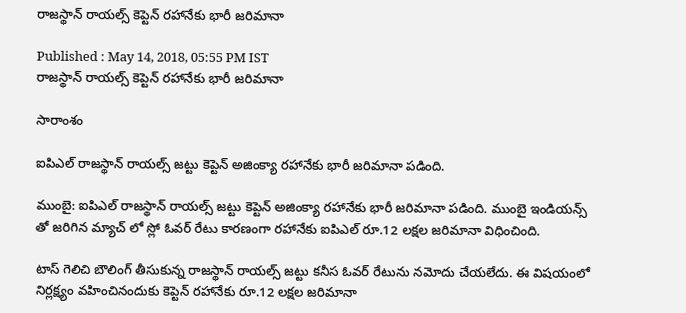రాజస్థాన్ రాయల్స్ కెప్టెన్ రహానేకు భారీ జరిమానా

Published : May 14, 2018, 05:55 PM IST
రాజస్థాన్ రాయల్స్ కెప్టెన్ రహానేకు భారీ జరిమానా

సారాంశం

ఐపిఎల్ రాజస్థాన్ రాయల్స్ జట్టు కెప్టెన్ అజింక్యా రహానేకు భారీ జరిమానా పడింది.

ముంబై: ఐపిఎల్ రాజస్థాన్ రాయల్స్ జట్టు కెప్టెన్ అజింక్యా రహానేకు భారీ జరిమానా పడింది. ముంబై ఇండియన్స్ తో జరిగిన మ్యాచ్ లో స్లో ఓవర్ రేటు కారణంగా రహానేకు ఐపిఎల్ రూ.12 లక్షల జరిమానా విధించింది.

టాస్ గెలిచి బౌలింగ్ తీసుకున్న రాజస్థాన్ రాయల్స్ జట్టు కనీస ఓవర్ రేటును నమోదు చేయలేదు. ఈ విషయంలో నిర్లక్ష్యం వహించినందుకు కెప్టెన్ రహానేకు రూ.12 లక్షల జరిమానా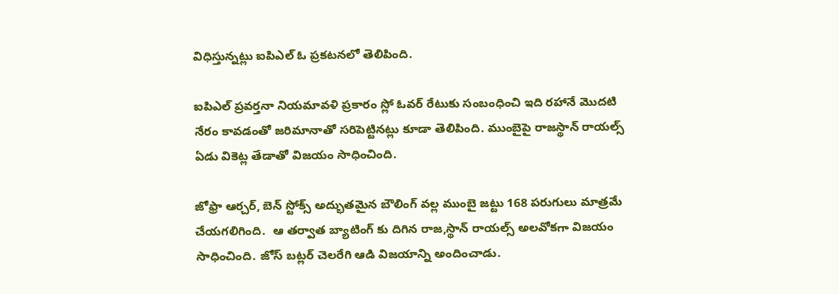విధిస్తున్నట్లు ఐపిఎల్ ఓ ప్రకటనలో తెలిపింది.

ఐపిఎల్ ప్రవర్తనా నియమావళి ప్రకారం స్లో ఓవర్ రేటుకు సంబంధించి ఇది రహానే మొదటి నేరం కావడంతో జరిమానాతో సరిపెట్టినట్లు కూడా తెలిపింది. ముంబైపై రాజస్థాన్ రాయల్స్ ఏడు వికెట్ల తేడాతో విజయం సాధించింది.

జోఫ్రా ఆర్చర్, బెన్ స్టోక్స్ అద్భుతమైన బౌలింగ్ వల్ల ముంబై జట్టు 168 పరుగులు మాత్రమే చేయగలిగింది.  ఆ తర్వాత బ్యాటింగ్ కు దిగిన రాజ,స్థాన్ రాయల్స్ అలవోకగా విజయం సాధించింది. జోస్ బట్లర్ చెలరేగి ఆడి విజయాన్ని అందించాడు.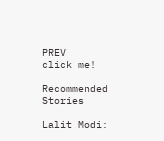PREV
click me!

Recommended Stories

Lalit Modi: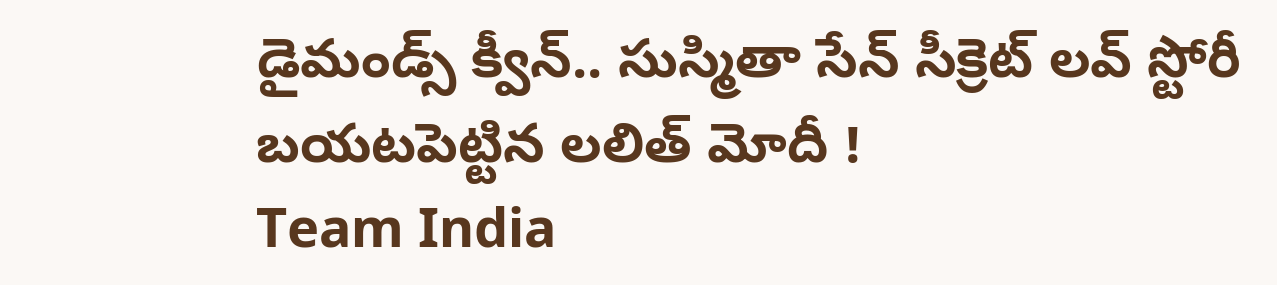డైమండ్స్ క్వీన్.. సుస్మితా సేన్ సీక్రెట్ లవ్ స్టోరీ బయటపెట్టిన లలిత్ మోదీ !
Team India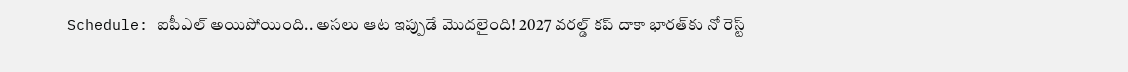Schedule: ఐపీఎల్ అయిపోయింది.. అసలు ఆట ఇప్పుడే మొదలైంది! 2027 వరల్డ్ కప్ దాకా భారత్‌కు నో రెస్ట్